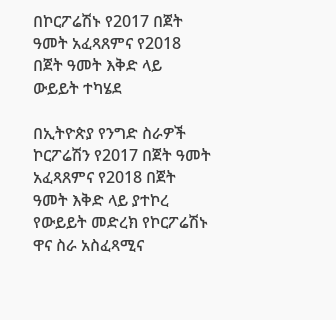በኮርፖሬሽኑ የ2017 በጀት ዓመት አፈጻጸምና የ2018 በጀት ዓመት እቅድ ላይ ውይይት ተካሄደ

በኢትዮጵያ የንግድ ስራዎች ኮርፖሬሽን የ2017 በጀት ዓመት አፈጻጸምና የ2018 በጀት ዓመት እቅድ ላይ ያተኮረ የውይይት መድረክ የኮርፖሬሽኑ ዋና ስራ አስፈጻሚና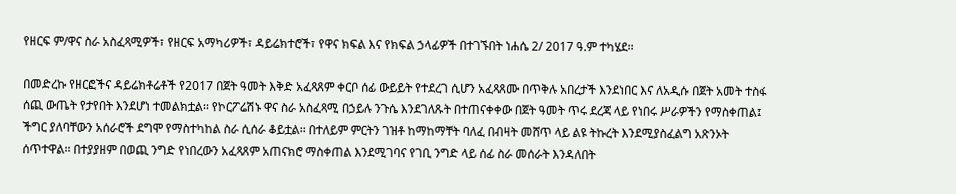የዘርፍ ም/ዋና ስራ አስፈጻሚዎች፣ የዘርፍ አማካሪዎች፣ ዳይሬክተሮች፣ የዋና ክፍል እና የክፍል ኃላፊዎች በተገኙበት ነሐሴ 2/ 2017 ዓ.ም ተካሄደ፡፡

በመድረኩ የዘርፎችና ዳይሬክቶሬቶች የ2017 በጀት ዓመት እቅድ አፈጻጸም ቀርቦ ሰፊ ውይይት የተደረገ ሲሆን አፈጻጸሙ በጥቅሉ አበረታች እንደነበር እና ለአዲሱ በጀት አመት ተስፋ ሰጪ ውጤት የታየበት እንደሆነ ተመልክቷል፡፡ የኮርፖሬሽኑ ዋና ስራ አስፈጻሚ በኃይሉ ንጉሴ እንደገለጹት በተጠናቀቀው በጀት ዓመት ጥሩ ደረጃ ላይ የነበሩ ሥራዎችን የማስቀጠል፤ ችግር ያለባቸውን አሰራሮች ደግሞ የማስተካከል ስራ ሲሰራ ቆይቷል፡፡ በተለይም ምርትን ገዝቶ ከማከማቸት ባለፈ በብዛት መሸጥ ላይ ልዩ ትኩረት እንደሚያስፈልግ አጽንኦት ሰጥተዋል፡፡ በተያያዘም በወጪ ንግድ የነበረውን አፈጻጸም አጠናክሮ ማስቀጠል እንደሚገባና የገቢ ንግድ ላይ ሰፊ ስራ መሰራት እንዳለበት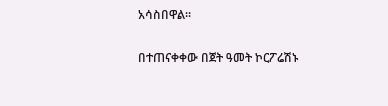አሳስበዋል፡፡

በተጠናቀቀው በጀት ዓመት ኮርፖሬሽኑ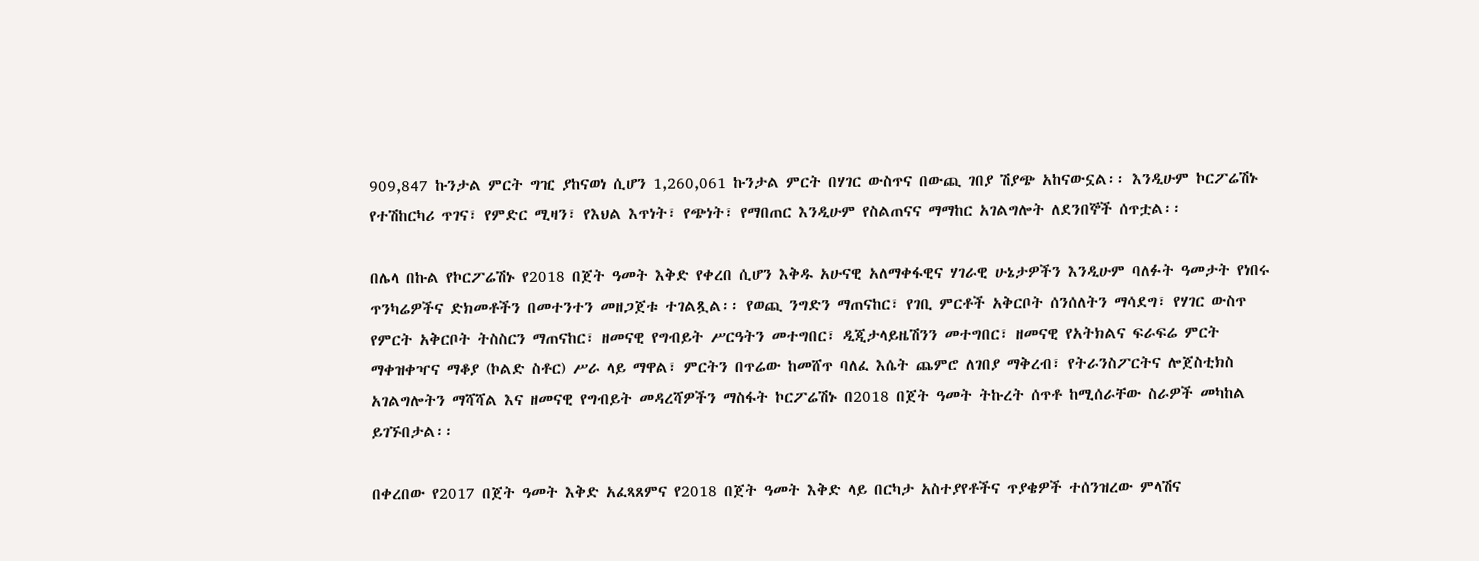909,847 ኩንታል ምርት ግዢ ያከናወነ ሲሆን 1,260,061 ኩንታል ምርት በሃገር ውስጥና በውጪ ገበያ ሽያጭ አከናውኗል፡፡ እንዲሁም ኮርፖሬሽኑ የተሽከርካሪ ጥገና፣ የምድር ሚዛን፣ የእህል እጥነት፣ የጭነት፣ የማበጠር እንዲሁም የስልጠናና ማማከር አገልግሎት ለደንበኞች ሰጥቷል፡፡

በሌላ በኩል የኮርፖሬሽኑ የ2018 በጀት ዓመት እቅድ የቀረበ ሲሆን እቅዱ አሁናዊ አለማቀፋዊና ሃገራዊ ሁኔታዎችን እንዲሁም ባለፉት ዓመታት የነበሩ ጥንካሬዎችና ድክመቶችን በመተንተን መዘጋጀቱ ተገልጿል፡፡ የወጪ ንግድን ማጠናከር፣ የገቢ ምርቶች አቅርቦት ሰንሰለትን ማሳደግ፣ የሃገር ውስጥ የምርት አቅርቦት ትስስርን ማጠናከር፣ ዘመናዊ የግብይት ሥርዓትን መተግበር፣ ዲጂታላይዜሽንን መተግበር፣ ዘመናዊ የአትክልና ፍራፍሬ ምርት ማቀዝቀዣና ማቆያ (ኮልድ ስቶር) ሥራ ላይ ማዋል፣ ምርትን በጥሬው ከመሸጥ ባለፈ እሴት ጨምሮ ለገበያ ማቅረብ፣ የትራንስፖርትና ሎጀስቲክስ አገልግሎትን ማሻሻል እና ዘመናዊ የግብይት መዳረሻዎችን ማስፋት ኮርፖሬሽኑ በ2018 በጀት ዓመት ትኩረት ሰጥቶ ከሚሰራቸው ስራዎች መካከል ይገኙበታል፡፡

በቀረበው የ2017 በጀት ዓመት እቅድ አፈጻጸምና የ2018 በጀት ዓመት እቅድ ላይ በርካታ አስተያየቶችና ጥያቄዎች ተሰንዝረው ምላሽና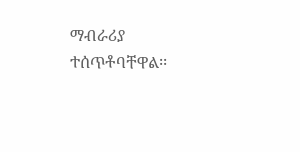ማብራሪያ ተሰጥቶባቸዋል፡፡